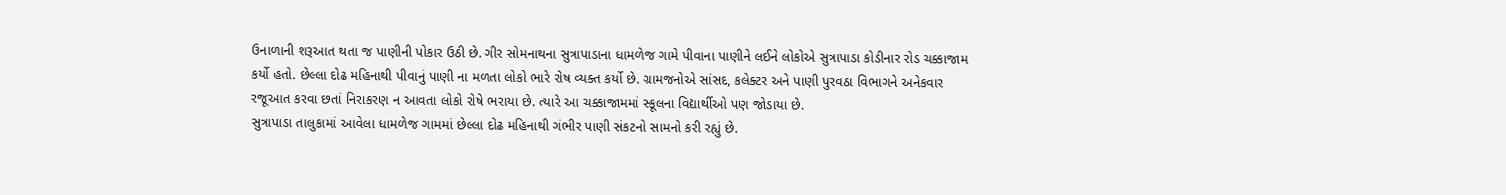ઉનાળાની શરૂઆત થતા જ પાણીની પોકાર ઉઠી છે. ગીર સોમનાથના સુત્રાપાડાના ધામળેજ ગામે પીવાના પાણીને લઈને લોકોએ સુત્રાપાડા કોડીનાર રોડ ચક્કાજામ કર્યો હતો. છેલ્લા દોઢ મહિનાથી પીવાનું પાણી ના મળતા લોકો ભારે રોષ વ્યક્ત કર્યો છે. ગ્રામજનોએ સાંસદ, કલેક્ટર અને પાણી પુરવઠા વિભાગને અનેકવાર રજૂઆત કરવા છતાં નિરાકરણ ન આવતા લોકો રોષે ભરાયા છે. ત્યારે આ ચક્કાજામમાં સ્કૂલના વિદ્યાર્થીઓ પણ જોડાયા છે.
સુત્રાપાડા તાલુકામાં આવેલા ધામળેજ ગામમાં છેલ્લા દોઢ મહિનાથી ગંભીર પાણી સંકટનો સામનો કરી રહ્યું છે.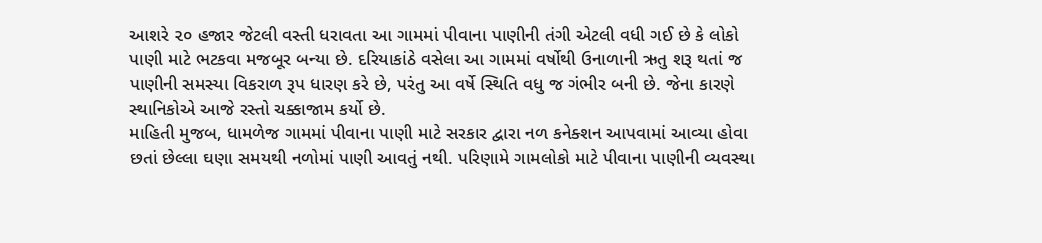આશરે ૨૦ હજાર જેટલી વસ્તી ધરાવતા આ ગામમાં પીવાના પાણીની તંગી એટલી વધી ગઈ છે કે લોકો પાણી માટે ભટકવા મજબૂર બન્યા છે. દરિયાકાંઠે વસેલા આ ગામમાં વર્ષોથી ઉનાળાની ઋતુ શરૂ થતાં જ પાણીની સમસ્યા વિકરાળ રૂપ ધારણ કરે છે, પરંતુ આ વર્ષે સ્થિતિ વધુ જ ગંભીર બની છે. જેના કારણે સ્થાનિકોએ આજે રસ્તો ચક્કાજામ કર્યો છે.
માહિતી મુજબ, ધામળેજ ગામમાં પીવાના પાણી માટે સરકાર દ્વારા નળ કનેક્શન આપવામાં આવ્યા હોવા છતાં છેલ્લા ઘણા સમયથી નળોમાં પાણી આવતું નથી. પરિણામે ગામલોકો માટે પીવાના પાણીની વ્યવસ્થા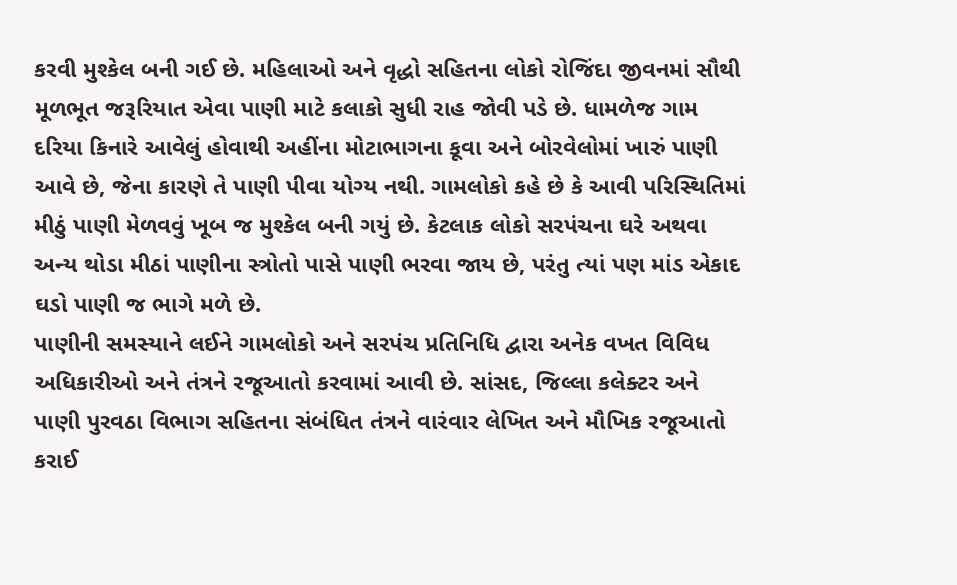કરવી મુશ્કેલ બની ગઈ છે. મહિલાઓ અને વૃદ્ધો સહિતના લોકો રોજિંદા જીવનમાં સૌથી મૂળભૂત જરૂરિયાત એવા પાણી માટે કલાકો સુધી રાહ જોવી પડે છે. ધામળેજ ગામ દરિયા કિનારે આવેલું હોવાથી અહીંના મોટાભાગના કૂવા અને બોરવેલોમાં ખારું પાણી આવે છે, જેના કારણે તે પાણી પીવા યોગ્ય નથી. ગામલોકો કહે છે કે આવી પરિસ્થિતિમાં મીઠું પાણી મેળવવું ખૂબ જ મુશ્કેલ બની ગયું છે. કેટલાક લોકો સરપંચના ઘરે અથવા અન્ય થોડા મીઠાં પાણીના સ્ત્રોતો પાસે પાણી ભરવા જાય છે, પરંતુ ત્યાં પણ માંડ એકાદ ઘડો પાણી જ ભાગે મળે છે.
પાણીની સમસ્યાને લઈને ગામલોકો અને સરપંચ પ્રતિનિધિ દ્વારા અનેક વખત વિવિધ અધિકારીઓ અને તંત્રને રજૂઆતો કરવામાં આવી છે. સાંસદ, જિલ્લા કલેક્ટર અને પાણી પુરવઠા વિભાગ સહિતના સંબંધિત તંત્રને વારંવાર લેખિત અને મૌખિક રજૂઆતો કરાઈ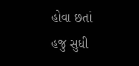હોવા છતાં હજુ સુધી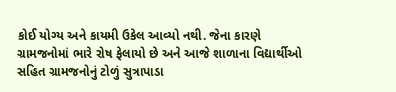કોઈ યોગ્ય અને કાયમી ઉકેલ આવ્યો નથી. જેના કારણે ગ્રામજનોમાં ભારે રોષ ફેલાયો છે અને આજે શાળાના વિદ્યાર્થીઓ સહિત ગ્રામજનોનું ટોળું સુત્રાપાડા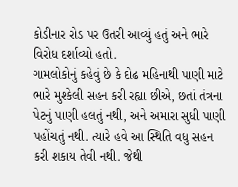કોડીનાર રોડ પર ઉતરી આવ્યું હતું અને ભારે વિરોધ દર્શાવ્યો હતો.
ગામલોકોનું કહેવું છે કે દોઢ મહિનાથી પાણી માટે ભારે મુશ્કેલી સહન કરી રહ્યા છીએ, છતાં તંત્રના પેટનું પાણી હલતું નથી, અને અમારા સુધી પાણી પહોંચતું નથી. ત્યારે હવે આ સ્થિતિ વધુ સહન કરી શકાય તેવી નથી. જેથી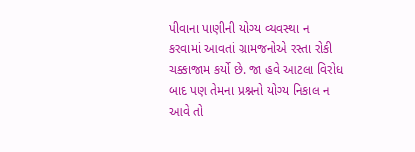પીવાના પાણીની યોગ્ય વ્યવસ્થા ન કરવામાં આવતાં ગ્રામજનોએ રસ્તા રોકી ચક્કાજામ કર્યો છે. જા હવે આટલા વિરોધ બાદ પણ તેમના પ્રશ્નનો યોગ્ય નિકાલ ન આવે તો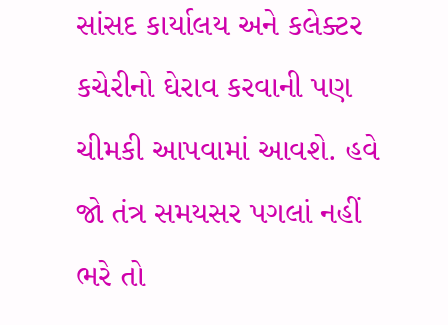સાંસદ કાર્યાલય અને કલેક્ટર કચેરીનો ઘેરાવ કરવાની પણ ચીમકી આપવામાં આવશે. હવે જો તંત્ર સમયસર પગલાં નહીં ભરે તો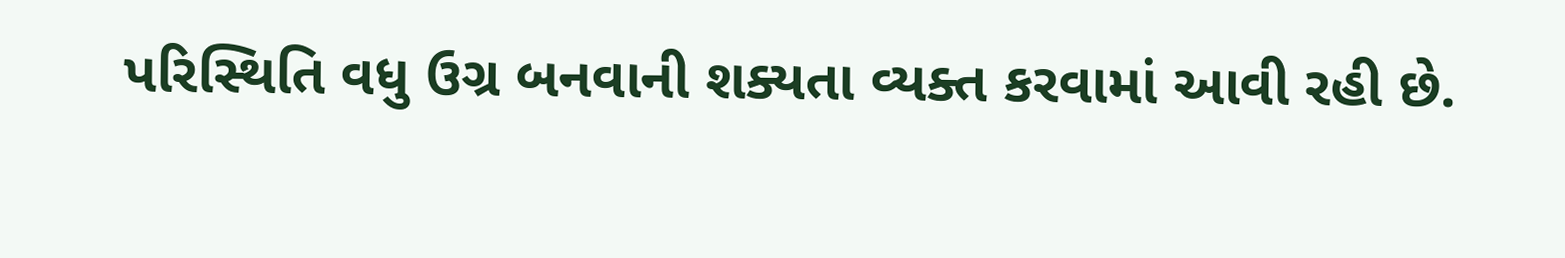પરિસ્થિતિ વધુ ઉગ્ર બનવાની શક્યતા વ્યક્ત કરવામાં આવી રહી છે.